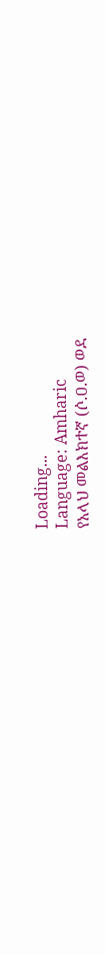Loading...
Language: Amharic
የአላህ መልእክተኛ (ሶ.ዐ.ወ) ወደ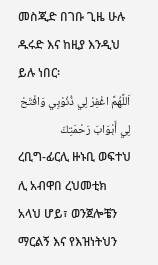መስጂድ በገቡ ጊዜ ሁሉ ዱሩድ እና ከዚያ እንዲህ ይሉ ነበር፡
اَللَّهُمَّ اغْفِرْ لِي ذُنُوْبِي وَافْتَحْ لِي أَبْوَابَ رَحْمَتِكَ
ረቢግ-ፊርሊ ዙኑቢ ወፍተህ ሊ አብዋበ ረህመቲክ
አላህ ሆይ፣ ወንጀሎቼን ማርልኝ እና የእዝነትህን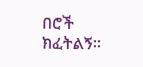በሮች ክፈትልኝ።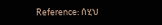Reference: ሰሂህ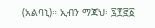(አልባኒ)። ኢብን ማጃህ፡ ፯፻፸፩